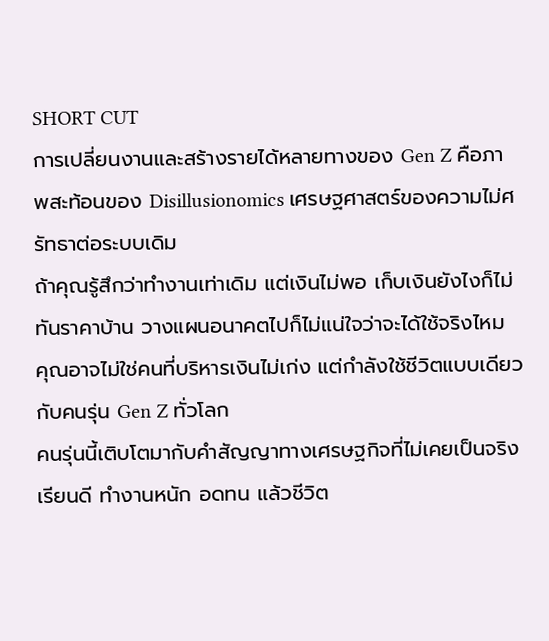SHORT CUT
การเปลี่ยนงานและสร้างรายได้หลายทางของ Gen Z คือภาพสะท้อนของ Disillusionomics เศรษฐศาสตร์ของความไม่ศรัทธาต่อระบบเดิม
ถ้าคุณรู้สึกว่าทำงานเท่าเดิม แต่เงินไม่พอ เก็บเงินยังไงก็ไม่ทันราคาบ้าน วางแผนอนาคตไปก็ไม่แน่ใจว่าจะได้ใช้จริงไหม
คุณอาจไม่ใช่คนที่บริหารเงินไม่เก่ง แต่กำลังใช้ชีวิตแบบเดียวกับคนรุ่น Gen Z ทั่วโลก
คนรุ่นนี้เติบโตมากับคำสัญญาทางเศรษฐกิจที่ไม่เคยเป็นจริง เรียนดี ทำงานหนัก อดทน แล้วชีวิต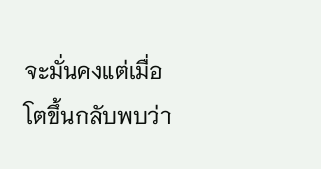จะมั่นคงแต่เมื่อโตขึ้นกลับพบว่า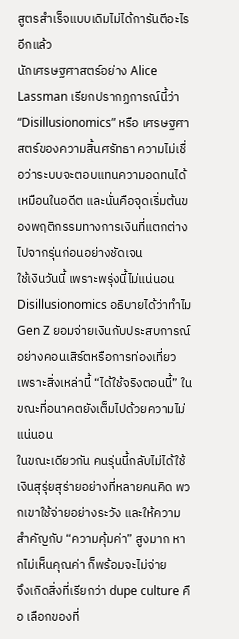สูตรสำเร็จแบบเดิมไม่ได้การันตีอะไรอีกแล้ว
นักเศรษฐศาสตร์อย่าง Alice Lassman เรียกปรากฏการณ์นี้ว่า “Disillusionomics” หรือ เศรษฐศาสตร์ของความสิ้นศรัทธา ความไม่เชื่อว่าระบบจะตอบแทนความอดทนได้เหมือนในอดีต และนั่นคือจุดเริ่มต้นของพฤติกรรมทางการเงินที่แตกต่างไปจากรุ่นก่อนอย่างชัดเจน
ใช้เงินวันนี้ เพราะพรุ่งนี้ไม่แน่นอน
Disillusionomics อธิบายได้ว่าทำไม Gen Z ยอมจ่ายเงินกับประสบการณ์อย่างคอนเสิร์ตหรือการท่องเที่ยว เพราะสิ่งเหล่านี้ “ได้ใช้จริงตอนนี้” ในขณะที่อนาคตยังเต็มไปด้วยความไม่แน่นอน
ในขณะเดียวกัน คนรุ่นนี้กลับไม่ได้ใช้เงินสุรุ่ยสุร่ายอย่างที่หลายคนคิด พวกเขาใช้จ่ายอย่างระวัง และให้ความสำคัญกับ “ความคุ้มค่า” สูงมาก หากไม่เห็นคุณค่า ก็พร้อมจะไม่จ่าย
จึงเกิดสิ่งที่เรียกว่า dupe culture คือ เลือกของที่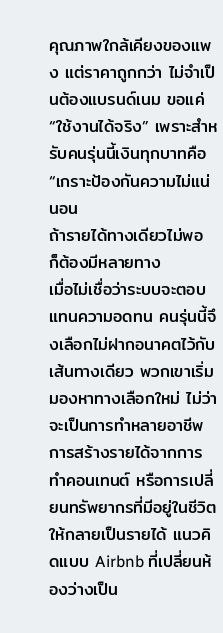คุณภาพใกล้เคียงของแพง แต่ราคาถูกกว่า ไม่จำเป็นต้องแบรนด์เนม ขอแค่ “ใช้งานได้จริง” เพราะสำหรับคนรุ่นนี้เงินทุกบาทคือ “เกราะป้องกันความไม่แน่นอน
ถ้ารายได้ทางเดียวไม่พอ ก็ต้องมีหลายทาง
เมื่อไม่เชื่อว่าระบบจะตอบแทนความอดทน คนรุ่นนี้จึงเลือกไม่ฝากอนาคตไว้กับเส้นทางเดียว พวกเขาเริ่มมองหาทางเลือกใหม่ ไม่ว่าจะเป็นการทำหลายอาชีพ การสร้างรายได้จากการทำคอนเทนต์ หรือการเปลี่ยนทรัพยากรที่มีอยู่ในชีวิตให้กลายเป็นรายได้ แนวคิดแบบ Airbnb ที่เปลี่ยนห้องว่างเป็น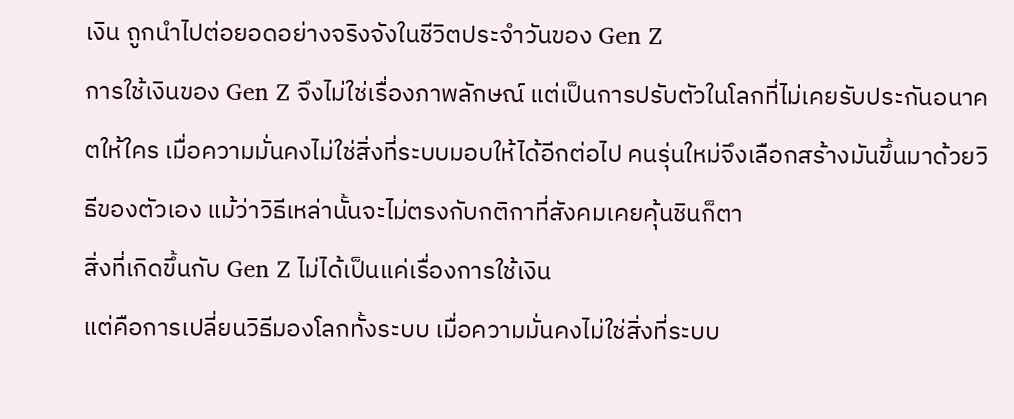เงิน ถูกนำไปต่อยอดอย่างจริงจังในชีวิตประจำวันของ Gen Z
การใช้เงินของ Gen Z จึงไม่ใช่เรื่องภาพลักษณ์ แต่เป็นการปรับตัวในโลกที่ไม่เคยรับประกันอนาคตให้ใคร เมื่อความมั่นคงไม่ใช่สิ่งที่ระบบมอบให้ได้อีกต่อไป คนรุ่นใหม่จึงเลือกสร้างมันขึ้นมาด้วยวิธีของตัวเอง แม้ว่าวิธีเหล่านั้นจะไม่ตรงกับกติกาที่สังคมเคยคุ้นชินก็ตา
สิ่งที่เกิดขึ้นกับ Gen Z ไม่ได้เป็นแค่เรื่องการใช้เงิน
แต่คือการเปลี่ยนวิธีมองโลกทั้งระบบ เมื่อความมั่นคงไม่ใช่สิ่งที่ระบบ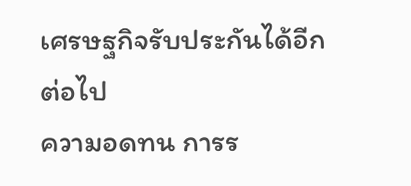เศรษฐกิจรับประกันได้อีกต่อไป
ความอดทน การร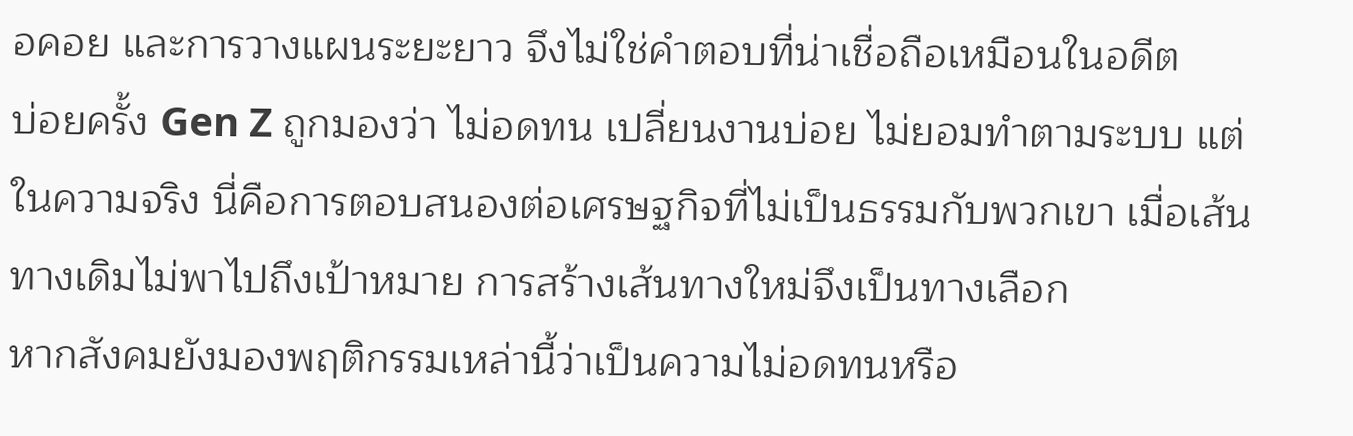อคอย และการวางแผนระยะยาว จึงไม่ใช่คำตอบที่น่าเชื่อถือเหมือนในอดีต
บ่อยครั้ง Gen Z ถูกมองว่า ไม่อดทน เปลี่ยนงานบ่อย ไม่ยอมทำตามระบบ แต่ในความจริง นี่คือการตอบสนองต่อเศรษฐกิจที่ไม่เป็นธรรมกับพวกเขา เมื่อเส้นทางเดิมไม่พาไปถึงเป้าหมาย การสร้างเส้นทางใหม่จึงเป็นทางเลือก
หากสังคมยังมองพฤติกรรมเหล่านี้ว่าเป็นความไม่อดทนหรือ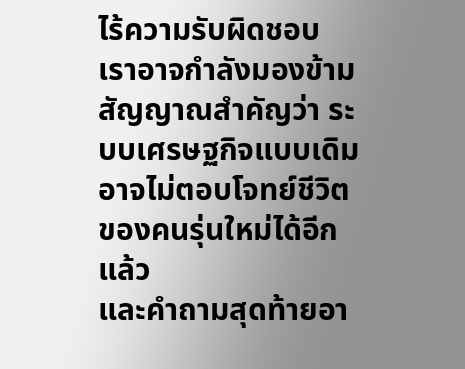ไร้ความรับผิดชอบ เราอาจกำลังมองข้ามสัญญาณสำคัญว่า ระบบเศรษฐกิจแบบเดิม อาจไม่ตอบโจทย์ชีวิตของคนรุ่นใหม่ได้อีกแล้ว
และคำถามสุดท้ายอา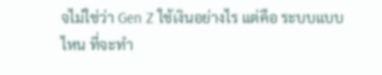จไม่ใช่ว่า Gen Z ใช้เงินอย่างไร แต่คือ ระบบแบบไหน ที่จะทำ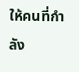ให้คนที่กำลัง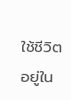ใช้ชีวิตอยู่ใน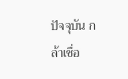ปัจจุบัน กล้าเชื่อ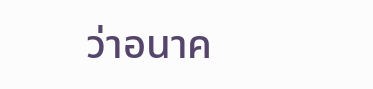ว่าอนาค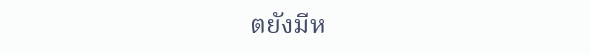ตยังมีห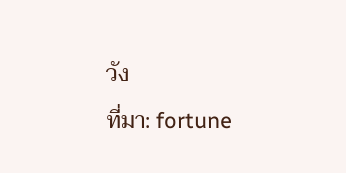วัง
ที่มา: fortune